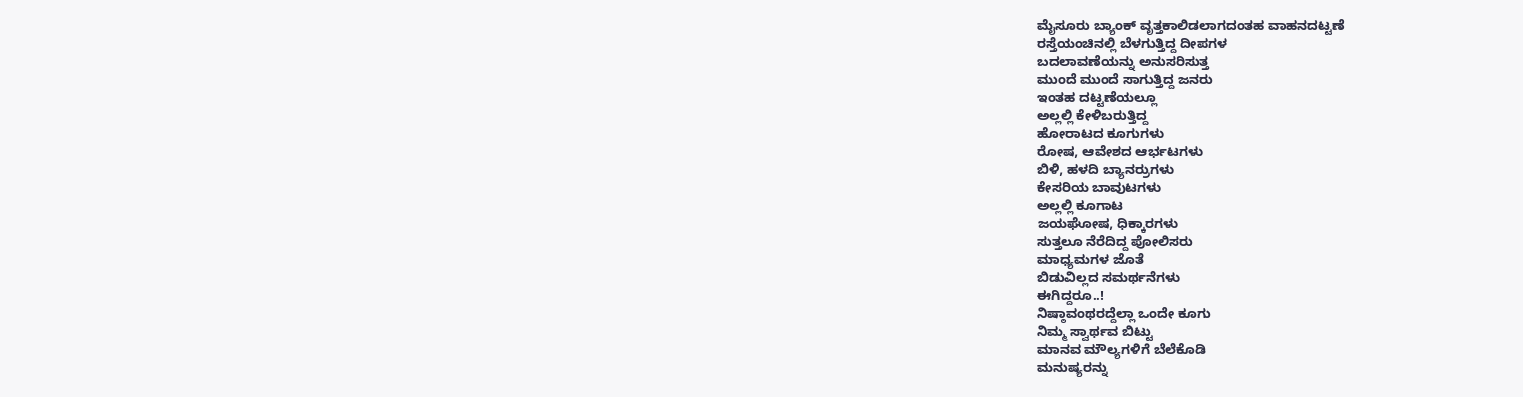ಮೈಸೂರು ಬ್ಯಾಂಕ್ ವೃತ್ತಕಾಲಿಡಲಾಗದಂತಹ ವಾಹನದಟ್ಟಣೆ
ರಸ್ತೆಯಂಚಿನಲ್ಲಿ ಬೆಳಗುತ್ತಿದ್ದ ದೀಪಗಳ
ಬದಲಾವಣೆಯನ್ನು ಅನುಸರಿಸುತ್ತ
ಮುಂದೆ ಮುಂದೆ ಸಾಗುತ್ತಿದ್ದ ಜನರು
ಇಂತಹ ದಟ್ಟಣೆಯಲ್ಲೂ
ಅಲ್ಲಲ್ಲಿ ಕೇಳಿಬರುತ್ತಿದ್ದ
ಹೋರಾಟದ ಕೂಗುಗಳು
ರೋಷ, ಆವೇಶದ ಆರ್ಭಟಗಳು
ಬಿಳಿ, ಹಳದಿ ಬ್ಯಾನರ್ರುಗಳು
ಕೇಸರಿಯ ಬಾವುಟಗಳು
ಅಲ್ಲಲ್ಲಿ ಕೂಗಾಟ
ಜಯಘೋಷ, ಧಿಕ್ಕಾರಗಳು
ಸುತ್ತಲೂ ನೆರೆದಿದ್ದ ಪೋಲಿಸರು
ಮಾಧ್ಯಮಗಳ ಜೊತೆ
ಬಿಡುವಿಲ್ಲದ ಸಮರ್ಥನೆಗಳು
ಈಗಿದ್ದರೂ..!
ನಿಷ್ಠಾವಂಥರದ್ದೆಲ್ಲಾ ಒಂದೇ ಕೂಗು
ನಿಮ್ಮ ಸ್ವಾರ್ಥವ ಬಿಟ್ಟು
ಮಾನವ ಮೌಲ್ಯಗಳಿಗೆ ಬೆಲೆಕೊಡಿ
ಮನುಷ್ಯರನ್ನು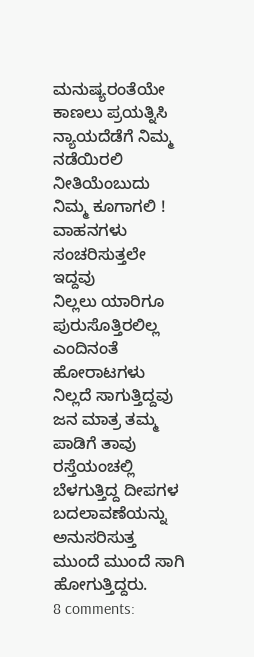ಮನುಷ್ಯರಂತೆಯೇ
ಕಾಣಲು ಪ್ರಯತ್ನಿಸಿ
ನ್ಯಾಯದೆಡೆಗೆ ನಿಮ್ಮ ನಡೆಯಿರಲಿ
ನೀತಿಯೆಂಬುದು ನಿಮ್ಮ ಕೂಗಾಗಲಿ !
ವಾಹನಗಳು ಸಂಚರಿಸುತ್ತಲೇ ಇದ್ದವು
ನಿಲ್ಲಲು ಯಾರಿಗೂ ಪುರುಸೊತ್ತಿರಲಿಲ್ಲ
ಎಂದಿನಂತೆ ಹೋರಾಟಗಳು
ನಿಲ್ಲದೆ ಸಾಗುತ್ತಿದ್ದವು
ಜನ ಮಾತ್ರ ತಮ್ಮ ಪಾಡಿಗೆ ತಾವು
ರಸ್ತೆಯಂಚಲ್ಲಿ ಬೆಳಗುತ್ತಿದ್ದ ದೀಪಗಳ
ಬದಲಾವಣೆಯನ್ನು ಅನುಸರಿಸುತ್ತ
ಮುಂದೆ ಮುಂದೆ ಸಾಗಿ ಹೋಗುತ್ತಿದ್ದರು.
8 comments: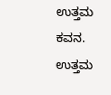ಉತ್ತಮ ಕವನ.
ಉತ್ತಮ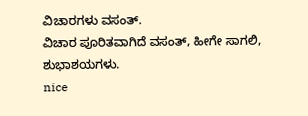ವಿಚಾರಗಳು ವಸಂತ್.
ವಿಚಾರ ಪೂರಿತವಾಗಿದೆ ವಸಂತ್, ಹೀಗೇ ಸಾಗಲಿ, ಶುಭಾಶಯಗಳು.
nice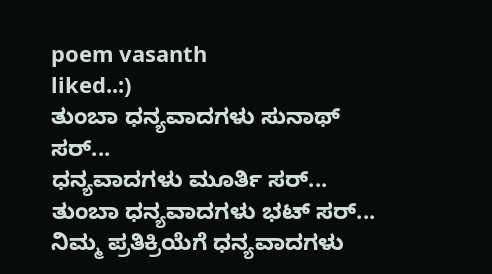poem vasanth
liked..:)
ತುಂಬಾ ಧನ್ಯವಾದಗಳು ಸುನಾಥ್ ಸರ್...
ಧನ್ಯವಾದಗಳು ಮೂರ್ತಿ ಸರ್...
ತುಂಬಾ ಧನ್ಯವಾದಗಳು ಭಟ್ ಸರ್...
ನಿಮ್ಮ ಪ್ರತಿಕ್ರಿಯೆಗೆ ಧನ್ಯವಾದಗಳು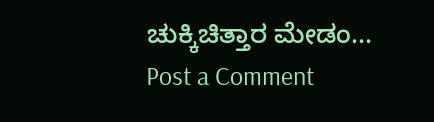ಚುಕ್ಕಿಚಿತ್ತಾರ ಮೇಡಂ...
Post a Comment